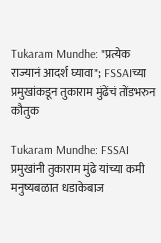Tukaram Mundhe: "प्रत्येक राज्यानं आदर्श घ्यावा"; FSSAIच्या प्रमुखांकडून तुकाराम मुंढेंचं तोंडभरुन कौतुक

Tukaram Mundhe: FSSAI प्रमुखांनी तुकाराम मुंढे यांच्या कमी मनुष्यबळात धडाकेबाज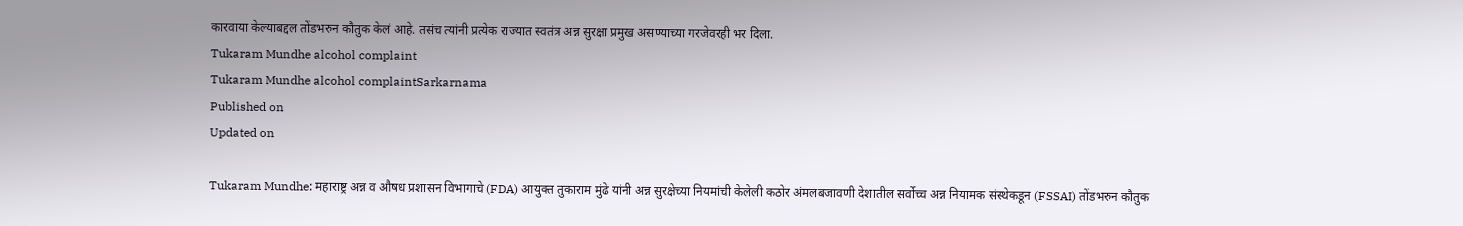कारवाया केल्याबद्दल तोंडभरुन कौतुक केलं आहे. तसंच त्यांनी प्रत्येक राज्यात स्वतंत्र अन्न सुरक्षा प्रमुख असण्याच्या गरजेवरही भर दिला.
Tukaram Mundhe alcohol complaint
Tukaram Mundhe alcohol complaintSarkarnama
Published on
Updated on

Tukaram Mundhe: महाराष्ट्र अन्न व औषध प्रशासन विभागाचे (FDA) आयुक्त तुकाराम मुंढे यांनी अन्न सुरक्षेच्या नियमांची केलेली कठोर अंमलबजावणी देशातील सर्वोच्च अन्न नियामक संस्थेकडून (FSSAI) तोंडभरुन कौतुक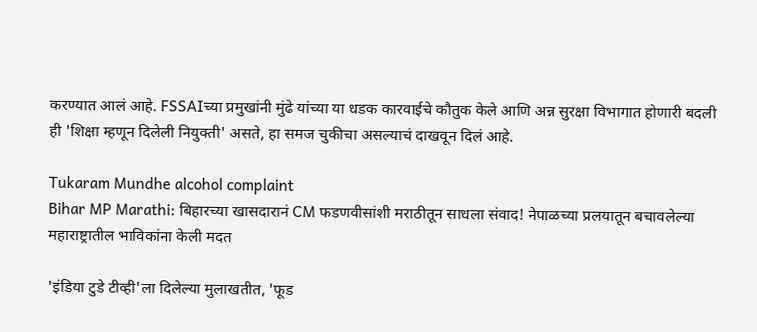करण्यात आलं आहे. FSSAIच्या प्रमुखांनी मुंढे यांच्या या धडक कारवाईचे कौतुक केले आणि अन्न सुरक्षा विभागात होणारी बदली ही 'शिक्षा म्हणून दिलेली नियुक्ती' असते, हा समज चुकीचा असल्याचं दाखवून दिलं आहे.

Tukaram Mundhe alcohol complaint
Bihar MP Marathi: बिहारच्या खासदारानं CM फडणवीसांशी मराठीतून साधला संवाद! नेपाळच्या प्रलयातून बचावलेल्या महाराष्ट्रातील भाविकांना केली मदत

'इंडिया टुडे टीव्ही'ला दिलेल्या मुलाखतीत, 'फूड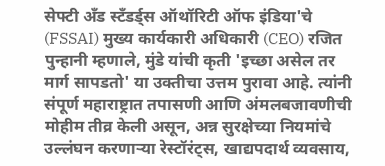सेफ्टी अँड स्टँडर्ड्स ऑथॉरिटी ऑफ इंडिया'चे (FSSAI) मुख्य कार्यकारी अधिकारी (CEO) रजित पुन्हानी म्हणाले, मुंडे यांची कृती 'इच्छा असेल तर मार्ग सापडतो' या उक्तीचा उत्तम पुरावा आहे. त्यांनी संपूर्ण महाराष्ट्रात तपासणी आणि अंमलबजावणीची मोहीम तीव्र केली असून, अन्न सुरक्षेच्या नियमांचे उल्लंघन करणाऱ्या रेस्टॉरंट्स, खाद्यपदार्थ व्यवसाय,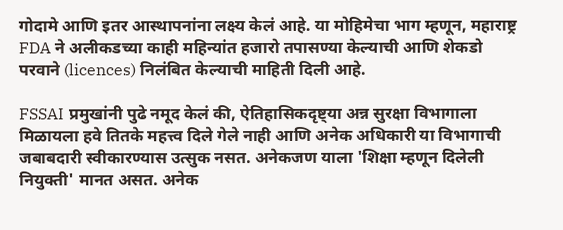गोदामे आणि इतर आस्थापनांना लक्ष्य केलं आहे. या मोहिमेचा भाग म्हणून, महाराष्ट्र FDA ने अलीकडच्या काही महिन्यांत हजारो तपासण्या केल्याची आणि शेकडो परवाने (licences) निलंबित केल्याची माहिती दिली आहे.

FSSAI प्रमुखांनी पुढे नमूद केलं की, ऐतिहासिकदृष्ट्या अन्न सुरक्षा विभागाला मिळायला हवे तितके महत्त्व दिले गेले नाही आणि अनेक अधिकारी या विभागाची जबाबदारी स्वीकारण्यास उत्सुक नसत. अनेकजण याला 'शिक्षा म्हणून दिलेली नियुक्ती' मानत असत. अनेक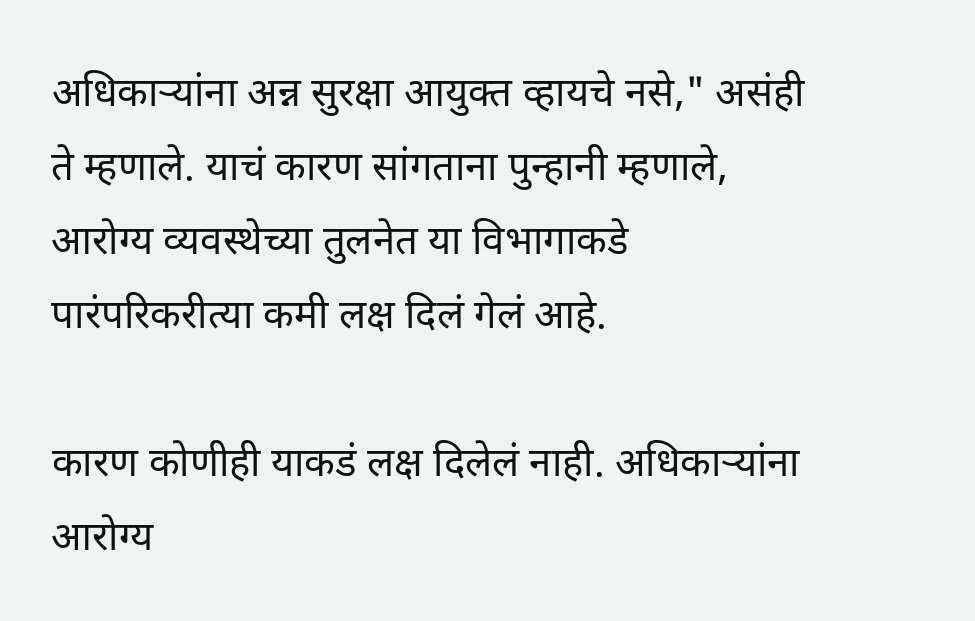अधिकाऱ्यांना अन्न सुरक्षा आयुक्त व्हायचे नसे," असंही ते म्हणाले. याचं कारण सांगताना पुन्हानी म्हणाले, आरोग्य व्यवस्थेच्या तुलनेत या विभागाकडे पारंपरिकरीत्या कमी लक्ष दिलं गेलं आहे.

कारण कोणीही याकडं लक्ष दिलेलं नाही. अधिकाऱ्यांना आरोग्य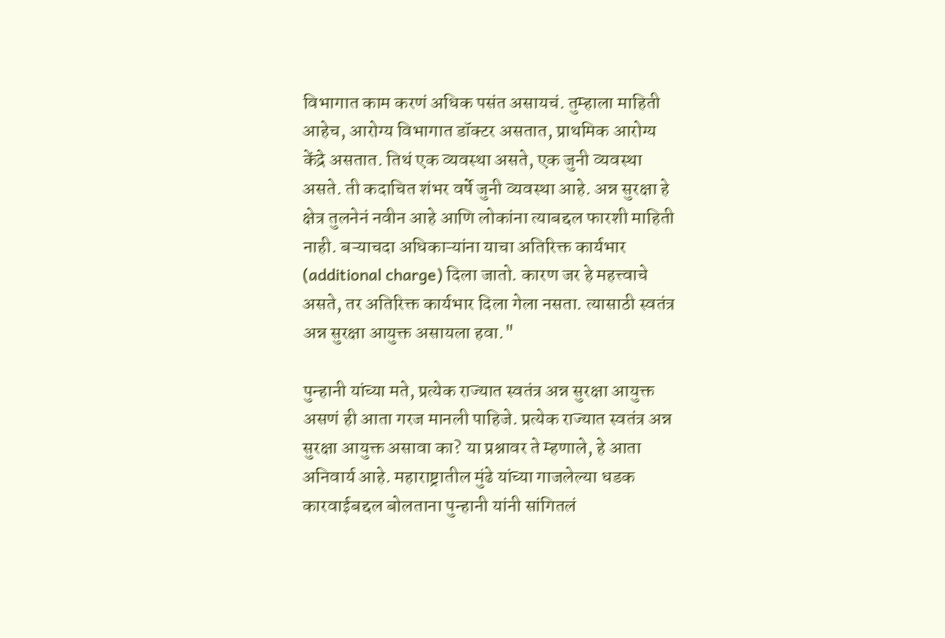विभागात काम करणं अधिक पसंत असायचं. तुम्हाला माहिती आहेच, आरोग्य विभागात डॉक्टर असतात, प्राथमिक आरोग्य केंद्रे असतात. तिथं एक व्यवस्था असते, एक जुनी व्यवस्था असते. ती कदाचित शंभर वर्षे जुनी व्यवस्था आहे. अन्न सुरक्षा हे क्षेत्र तुलनेनं नवीन आहे आणि लोकांना त्याबद्दल फारशी माहिती नाही. बऱ्याचदा अधिकाऱ्यांना याचा अतिरिक्त कार्यभार (additional charge) दिला जातो. कारण जर हे महत्त्वाचे असते, तर अतिरिक्त कार्यभार दिला गेला नसता. त्यासाठी स्वतंत्र अन्न सुरक्षा आयुक्त असायला हवा."

पुन्हानी यांच्या मते, प्रत्येक राज्यात स्वतंत्र अन्न सुरक्षा आयुक्त असणं ही आता गरज मानली पाहिजे. प्रत्येक राज्यात स्वतंत्र अन्न सुरक्षा आयुक्त असावा का? या प्रश्नावर ते म्हणाले, हे आता अनिवार्य आहे. महाराष्ट्रातील मुंढे यांच्या गाजलेल्या धडक कारवाईबद्दल बोलताना पुन्हानी यांनी सांगितलं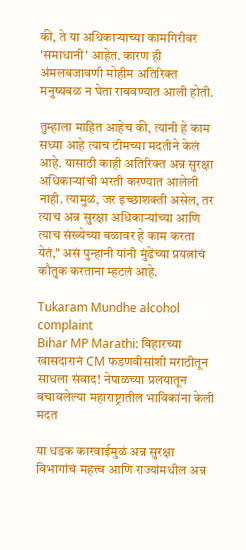की, ते या अधिकाऱ्याच्या कामगिरीवर 'समाधानी' आहेत. कारण ही अंमलबजावणी मोहीम अतिरिक्त मनुष्यबळ न घेता राबवण्यात आली होती.

तुम्हाला माहित आहेच की, त्यांनी हे काम सध्या आहे त्याच टीमच्या मदतीने केलं आहे. यासाठी काही अतिरिक्त अन्न सुरक्षा अधिकाऱ्यांची भरती करण्यात आलेली नाही. त्यामुळं, जर इच्छाशक्ती असेल, तर त्याच अन्न सुरक्षा अधिकाऱ्यांच्या आणि त्याच संख्येच्या बळावर हे काम करता येतं," असं पुन्हानी यांनी मुंढेंच्या प्रयत्नांचं कौतुक करताना म्हटलं आहे.

Tukaram Mundhe alcohol complaint
Bihar MP Marathi: बिहारच्या खासदारानं CM फडणवीसांशी मराठीतून साधला संवाद! नेपाळच्या प्रलयातून बचावलेल्या महाराष्ट्रातील भाविकांना केली मदत

या धडक कारवाईमुळं अन्न सुरक्षा विभागांचं महत्त्व आणि राज्यांमधील अन्न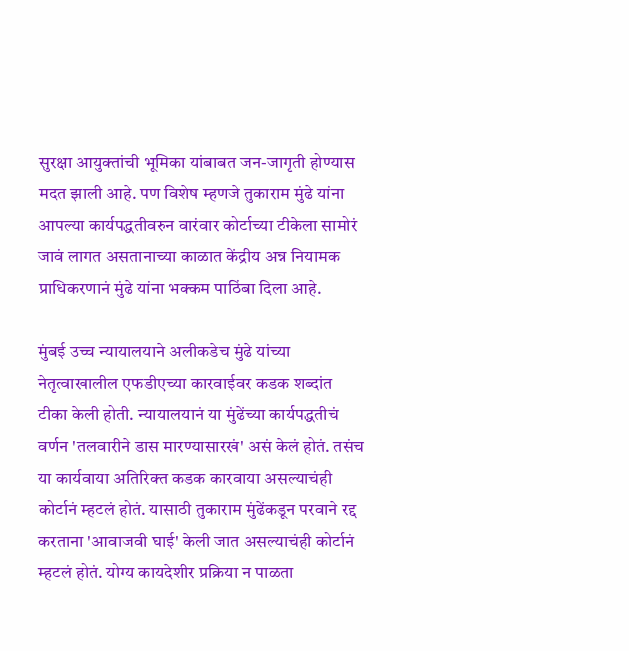सुरक्षा आयुक्तांची भूमिका यांबाबत जन-जागृती होण्यास मदत झाली आहे. पण विशेष म्हणजे तुकाराम मुंढे यांना आपल्या कार्यपद्धतीवरुन वारंवार कोर्टाच्या टीकेला सामोरं जावं लागत असतानाच्या काळात केंद्रीय अन्न नियामक प्राधिकरणानं मुंढे यांना भक्कम पाठिंबा दिला आहे.

मुंबई उच्च न्यायालयाने अलीकडेच मुंढे यांच्या नेतृत्वाखालील एफडीएच्या कारवाईवर कडक शब्दांत टीका केली होती. न्यायालयानं या मुंढेंच्या कार्यपद्धतीचं वर्णन 'तलवारीने डास मारण्यासारखं' असं केलं होतं. तसंच या कार्यवाया अतिरिक्त कडक कारवाया असल्याचंही कोर्टानं म्हटलं होतं. यासाठी तुकाराम मुंढेंकडून परवाने रद्द करताना 'आवाजवी घाई' केली जात असल्याचंही कोर्टानं म्हटलं होतं. योग्य कायदेशीर प्रक्रिया न पाळता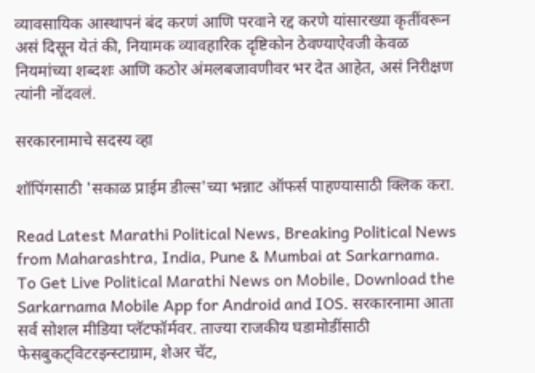व्यावसायिक आस्थापनं बंद करणं आणि परवाने रद्द करणे यांसारख्या कृतींवरून असं दिसून येतं की, नियामक व्यावहारिक दृष्टिकोन ठेवण्याऐवजी केवळ नियमांच्या शब्दशः आणि कठोर अंमलबजावणीवर भर देत आहेत, असं निरीक्षण त्यांनी नोंदवलं.

सरकारनामाचे सदस्य व्हा

शॉपिंगसाठी 'सकाळ प्राईम डील्स'च्या भन्नाट ऑफर्स पाहण्यासाठी क्लिक करा.

Read Latest Marathi Political News, Breaking Political News from Maharashtra, India, Pune & Mumbai at Sarkarnama. To Get Live Political Marathi News on Mobile, Download the Sarkarnama Mobile App for Android and IOS. सरकारनामा आता सर्व सोशल मीडिया प्लॅटफॉर्मवर. ताज्या राजकीय घडामोडींसाठी फेसबुकट्विटरइन्स्टाग्राम, शेअर चॅट,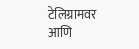टेलिग्रामवर आणि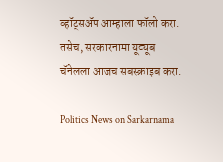व्हॉट्सॲप आम्हाला फॉलो करा. तसेच, सरकारनामा यूट्यूब चॅनेलला आजच सबस्क्राइब करा.

Politics News on Sarkarnama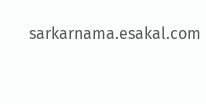sarkarnama.esakal.com